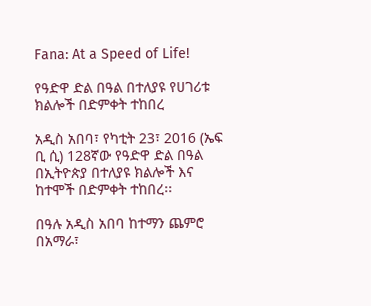Fana: At a Speed of Life!

የዓድዋ ድል በዓል በተለያዩ የሀገሪቱ ክልሎች በድምቀት ተከበረ

አዲስ አበባ፣ የካቲት 23፣ 2016 (ኤፍ ቢ ሲ) 128ኛው የዓድዋ ድል በዓል በኢትዮጵያ በተለያዩ ክልሎች እና ከተሞች በድምቀት ተከበረ፡፡

በዓሉ አዲስ አበባ ከተማን ጨምሮ በአማራ፣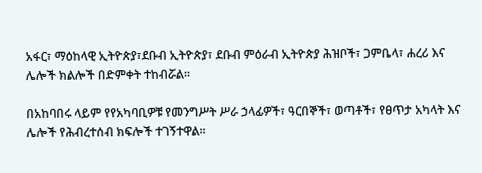አፋር፣ ማዕከላዊ ኢትዮጵያ፣ደቡብ ኢትዮጵያ፣ ደቡብ ምዕራብ ኢትዮጵያ ሕዝቦች፣ ጋምቤላ፣ ሐረሪ እና ሌሎች ክልሎች በድምቀት ተከብሯል፡፡

በአከባበሩ ላይም የየአካባቢዎቹ የመንግሥት ሥራ ኃላፊዎች፣ ዓርበኞች፣ ወጣቶች፣ የፀጥታ አካላት እና ሌሎች የሕብረተሰብ ክፍሎች ተገኝተዋል፡፡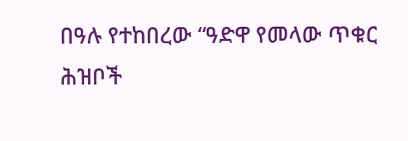በዓሉ የተከበረው “ዓድዋ የመላው ጥቁር ሕዝቦች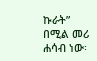ኩራት” በሚል መሪ ሐሳብ ነው፡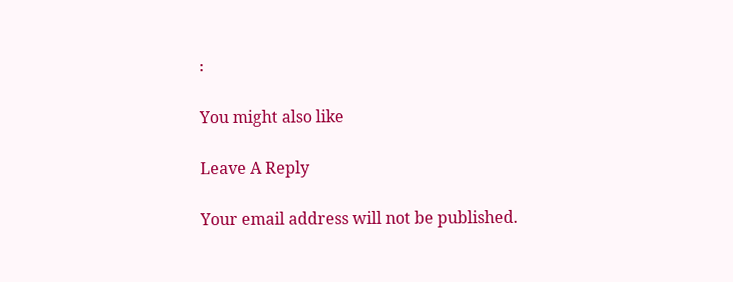፡

You might also like

Leave A Reply

Your email address will not be published.